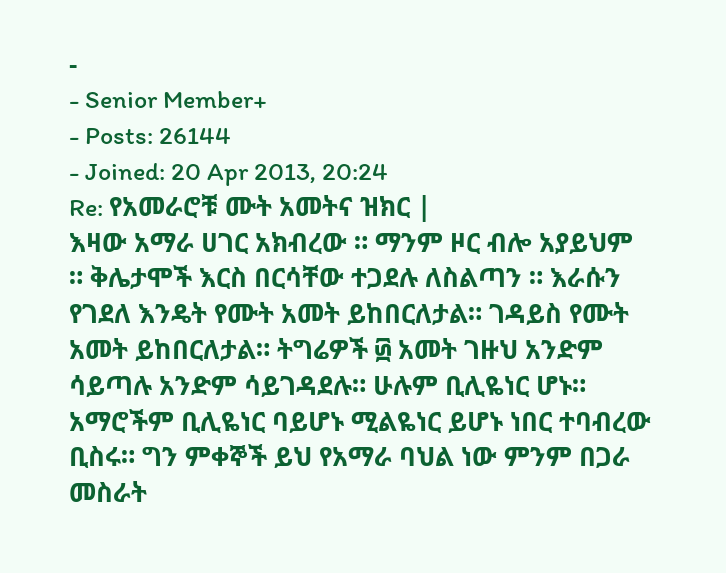-
- Senior Member+
- Posts: 26144
- Joined: 20 Apr 2013, 20:24
Re: የአመራሮቹ ሙት አመትና ዝክር |
እዛው አማራ ሀገር አክብረው ። ማንም ዞር ብሎ አያይህም ። ቅሌታሞች እርስ በርሳቸው ተጋደሉ ለስልጣን ። እራሱን የገደለ እንዴት የሙት አመት ይከበርለታል። ገዳይስ የሙት አመት ይከበርለታል። ትግሬዎች ፴ አመት ገዙህ አንድም ሳይጣሉ አንድም ሳይገዳደሉ። ሁሉም ቢሊዬነር ሆኑ። አማሮችም ቢሊዬነር ባይሆኑ ሚልዬነር ይሆኑ ነበር ተባብረው ቢስሩ። ግን ምቀኞች ይህ የአማራ ባህል ነው ምንም በጋራ መስራት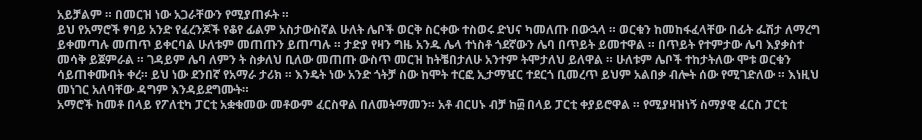አይቻልም ። በመርዝ ነው አጋራቸውን የሚያጠፉት ።
ይህ የአማሮች ፃባይ አንድ የፈረንጆች የቆየ ፊልም አስታውስኛል ሁለት ሌቦች ወርቅ ስርቀው ተስወሩ ድህና ካመለጡ በውኋላ ። ወርቁን ከመከፋፈላቸው በፊት ፌሽታ ለማረግ ይቀመጣሉ መጠጥ ይቀርባል ሁለቱም መጠጡን ይጠጣሉ ። ታድያ የዛን ግዜ አንዱ ሌላ ተነስቶ ጎደኛውን ሌባ በጥይት ይመተዋል ። በጥይት የተምታው ሌባ እያቃስተ መሳቅ ይጀምራል ። ገዳይም ሌባ ለምን ት ስቃለህ ቢለው መጠጡ ውስጥ መርዝ ከትቼበታለሁ አንተም ትሞታለህ ይለዋል ። ሁለቱም ሌቦች ተከታትለው ሞቱ ወርቁን ሳይጠቀሙበት ቀረ። ይህ ነው ደንበኛ የአማራ ታሪክ ። እንዴት ነው አንድ ጎትቻ ስው ከሞት ተርፎ ኢታማዧር ተደርጎ ቢመረጥ ይህም አልበቃ ብሎት ሰው የሚገድለው ። እነዚህ መነገር አለባቸው ዳግም እንዳይደግሙት።
አማሮች ከመቶ በላይ የፖለቲካ ፓርቲ አቋቁመው መቶውም ፈርስዋል በለመትማመን። አቶ ብርሀኑ ብቻ ከ፴ በላይ ፓርቲ ቀያይሮዋል ። የሚያዛዝነኝ ስማያዊ ፈርስ ፓርቲ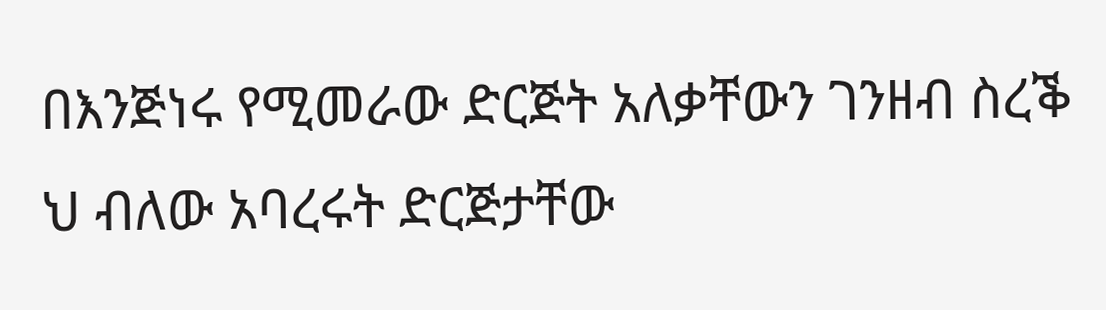በእንጅነሩ የሚመራው ድርጅት አለቃቸውን ገንዘብ ስረቕ ህ ብለው አባረሩት ድርጅታቸው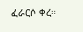ፈራርሶ ቀረ።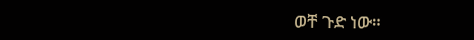ወቸ ጉድ ነው።